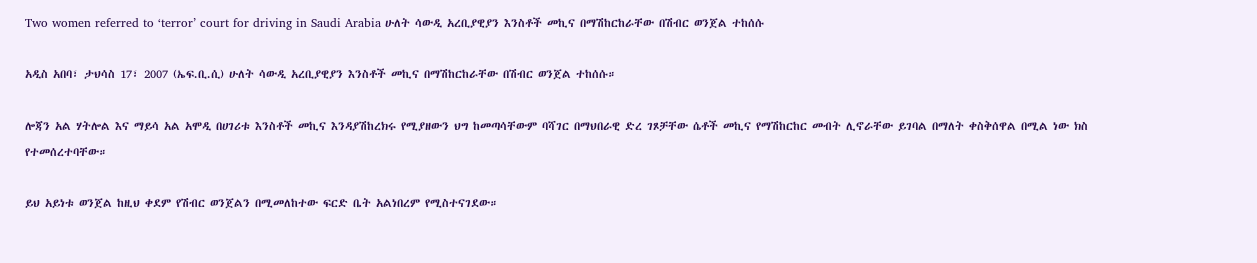Two women referred to ‘terror’ court for driving in Saudi Arabia ሁለት ሳውዲ አረቢያዊያን እንስቶች መኪና በማሽከርከራቸው በሽብር ወንጀል ተከሰሱ

አዲስ አበባ፣ ታህሳስ 17፣ 2007 (ኤፍ.ቢ.ሲ) ሁለት ሳውዲ አረቢያዊያን እንስቶች መኪና በማሽከርከራቸው በሽብር ወንጀል ተከሰሱ።

ሎጃን አል ሃትሎል እና ማይሳ አል አሞዲ በሀገሪቱ እንስቶች መኪና እንዳያሽከረክሩ የሚያዘውን ህግ ከመጣሳቸውም ባሻገር በማህበራዊ ድረ ገጾቻቸው ሴቶች መኪና የማሽከርከር መብት ሊኖራቸው ይገባል በማለት ቀስቅሰዋል በሚል ነው ክስ የተመሰረተባቸው።

ይህ አይነቱ ወንጀል ከዚህ ቀደም የሽብር ወንጀልን በሚመለከተው ፍርድ ቤት አልነበረም የሚስተናገደው።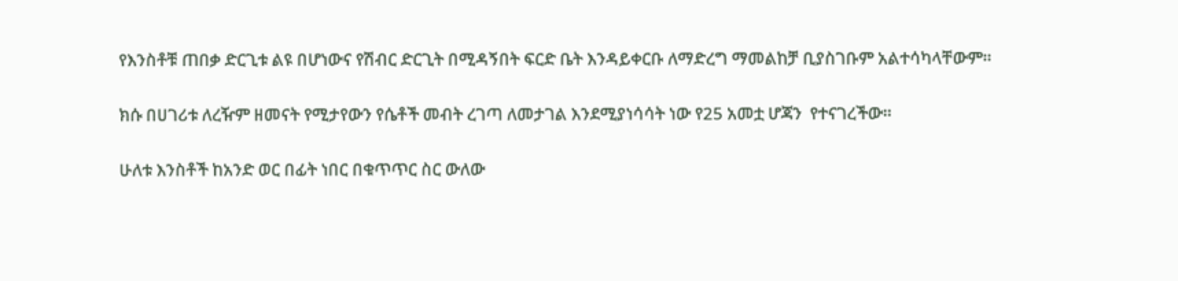የእንስቶቹ ጠበቃ ድርጊቱ ልዩ በሆነውና የሽብር ድርጊት በሚዳኝበት ፍርድ ቤት እንዳይቀርቡ ለማድረግ ማመልከቻ ቢያስገቡም አልተሳካላቸውም።

ክሱ በሀገሪቱ ለረዥም ዘመናት የሚታየውን የሴቶች መብት ረገጣ ለመታገል እንደሚያነሳሳት ነው የ25 አመቷ ሆጃን  የተናገረችው።

ሁለቱ እንስቶች ከአንድ ወር በፊት ነበር በቁጥጥር ስር ውለው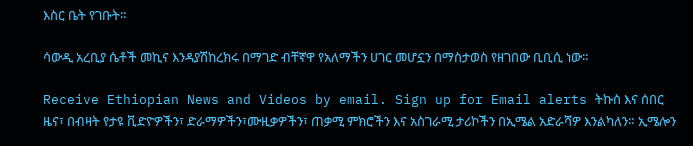እስር ቤት የገቡት።

ሳውዲ አረቢያ ሴቶች መኪና እንዳያሽከረክሩ በማገድ ብቸኛዋ የአለማችን ሀገር መሆኗን በማስታወስ የዘገበው ቢቢሲ ነው።

Receive Ethiopian News and Videos by email. Sign up for Email alerts ትኩስ እና ሰበር ዜና፣ በብዛት የታዩ ቪድዮዎችን፣ ድራማዎችን፣ሙዚቃዎችን፣ ጠቃሚ ምክሮችን እና አስገራሚ ታሪኮችን በኢሜል አድራሻዎ እንልካለን። ኢሜሎን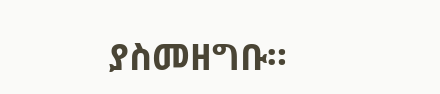ያስመዘግቡ።